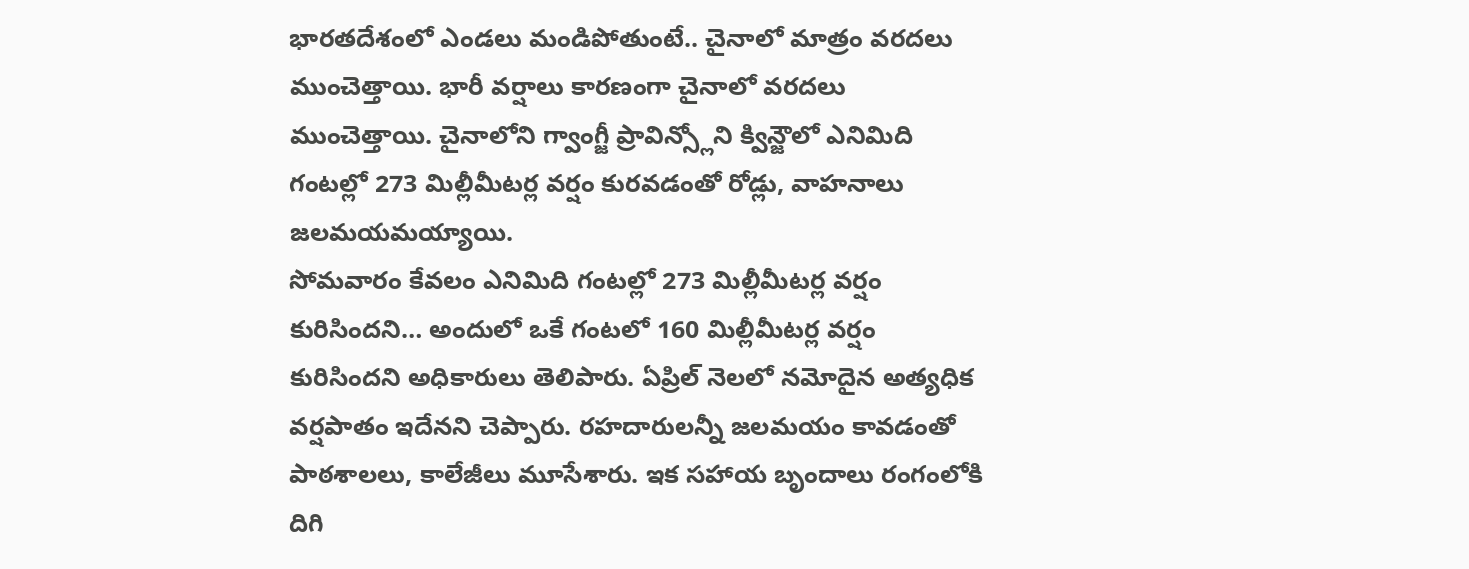భారతదేశంలో ఎండలు మండిపోతుంటే.. చైనాలో మాత్రం వరదలు ముంచెత్తాయి. భారీ వర్షాలు కారణంగా చైనాలో వరదలు ముంచెత్తాయి. చైనాలోని గ్వాంగ్జీ ప్రావిన్స్లోని క్విన్జౌలో ఎనిమిది గంటల్లో 273 మిల్లీమీటర్ల వర్షం కురవడంతో రోడ్లు, వాహనాలు జలమయమయ్యాయి.
సోమవారం కేవలం ఎనిమిది గంటల్లో 273 మిల్లీమీటర్ల వర్షం కురిసిందని… అందులో ఒకే గంటలో 160 మిల్లీమీటర్ల వర్షం కురిసిందని అధికారులు తెలిపారు. ఏప్రిల్ నెలలో నమోదైన అత్యధిక వర్షపాతం ఇదేనని చెప్పారు. రహదారులన్నీ జలమయం కావడంతో పాఠశాలలు, కాలేజీలు మూసేశారు. ఇక సహాయ బృందాలు రంగంలోకి దిగి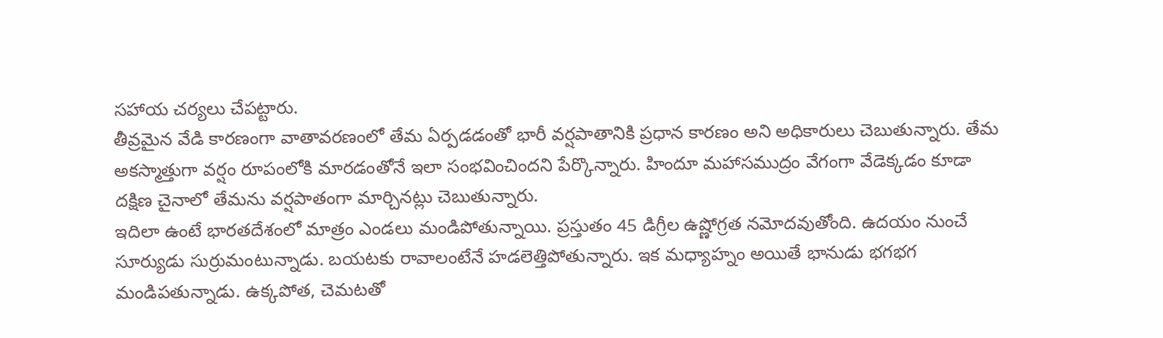సహాయ చర్యలు చేపట్టారు.
తీవ్రమైన వేడి కారణంగా వాతావరణంలో తేమ ఏర్పడడంతో భారీ వర్షపాతానికి ప్రధాన కారణం అని అధికారులు చెబుతున్నారు. తేమ అకస్మాత్తుగా వర్షం రూపంలోకి మారడంతోనే ఇలా సంభవించిందని పేర్కొన్నారు. హిందూ మహాసముద్రం వేగంగా వేడెక్కడం కూడా దక్షిణ చైనాలో తేమను వర్షపాతంగా మార్చినట్లు చెబుతున్నారు.
ఇదిలా ఉంటే భారతదేశంలో మాత్రం ఎండలు మండిపోతున్నాయి. ప్రస్తుతం 45 డిగ్రీల ఉష్ణోగ్రత నమోదవుతోంది. ఉదయం నుంచే సూర్యుడు సుర్రుమంటున్నాడు. బయటకు రావాలంటేనే హడలెత్తిపోతున్నారు. ఇక మధ్యాహ్నం అయితే భానుడు భగభగ మండిపతున్నాడు. ఉక్కపోత, చెమటతో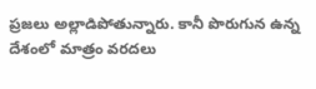ప్రజలు అల్లాడిపోతున్నారు. కానీ పొరుగున ఉన్న దేశంలో మాత్రం వరదలు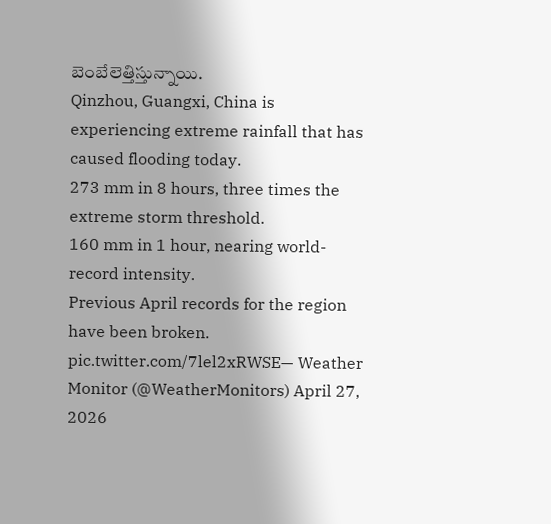బెంబేలెత్తిస్తున్నాయి.
Qinzhou, Guangxi, China is experiencing extreme rainfall that has caused flooding today.
273 mm in 8 hours, three times the extreme storm threshold.
160 mm in 1 hour, nearing world-record intensity.
Previous April records for the region have been broken. pic.twitter.com/7lel2xRWSE— Weather Monitor (@WeatherMonitors) April 27, 2026